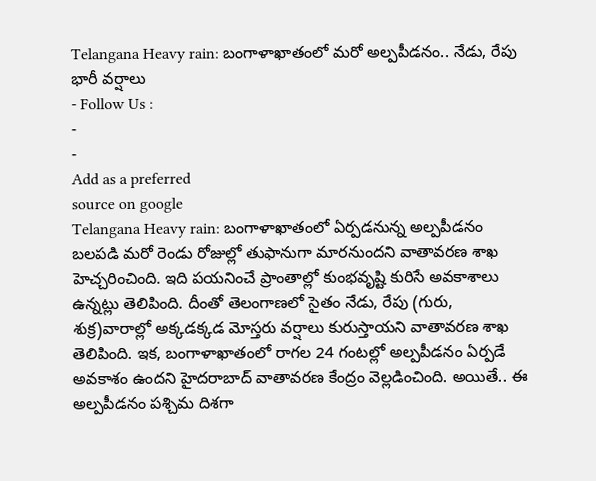Telangana Heavy rain: బంగాళాఖాతంలో మరో అల్పపీడనం.. నేడు, రేపు భారీ వర్షాలు
- Follow Us :
-
-
Add as a preferred
source on google
Telangana Heavy rain: బంగాళాఖాతంలో ఏర్పడనున్న అల్పపీడనం బలపడి మరో రెండు రోజుల్లో తుఫానుగా మారనుందని వాతావరణ శాఖ హెచ్చరించింది. ఇది పయనించే ప్రాంతాల్లో కుంభవృష్టి కురిసే అవకాశాలు ఉన్నట్లు తెలిపింది. దీంతో తెలంగాణలో సైతం నేడు, రేపు (గురు, శుక్ర)వారాల్లో అక్కడక్కడ మోస్తరు వర్షాలు కురుస్తాయని వాతావరణ శాఖ తెలిపింది. ఇక, బంగాళాఖాతంలో రాగల 24 గంటల్లో అల్పపీడనం ఏర్పడే అవకాశం ఉందని హైదరాబాద్ వాతావరణ కేంద్రం వెల్లడించింది. అయితే.. ఈ అల్పపీడనం పశ్చిమ దిశగా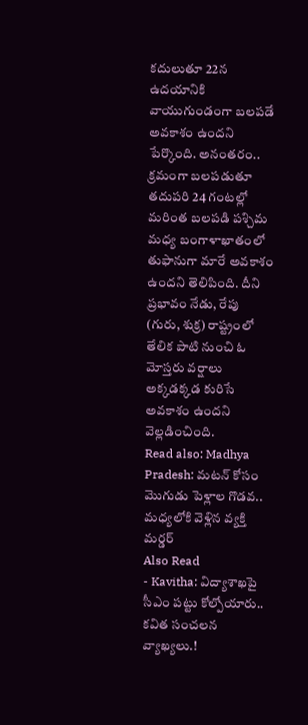కదులుతూ 22న ఉదయానికి వాయుగుండంగా బలపడే అవకాశం ఉందని పేర్కొంది. అనంతరం.. క్రమంగా బలపడుతూ తదుపరి 24 గంటల్లో మరింత బలపడి పశ్చిమ మధ్య బంగాళాఖాతంలో తుఫానుగా మారే అవకాశం ఉందని తెలిపింది. దీని ప్రభావం నేడు, రేపు (గురు, శుక్ర) రాష్ట్రంలో తేలిక పాటి నుంచి ఓ మోస్తరు వర్షాలు అక్కడక్కడ కురిసే అవకాశం ఉందని వెల్లడించింది.
Read also: Madhya Pradesh: మటన్ కోసం మొగుడు పెళ్లాల గొడవ.. మధ్యలోకి వెళ్లిన వ్యక్తి మర్డర్
Also Read
- Kavitha: విద్యాశాఖపై సీఎం పట్టు కోల్పోయారు.. కవిత సంచలన వ్యాఖ్యలు.!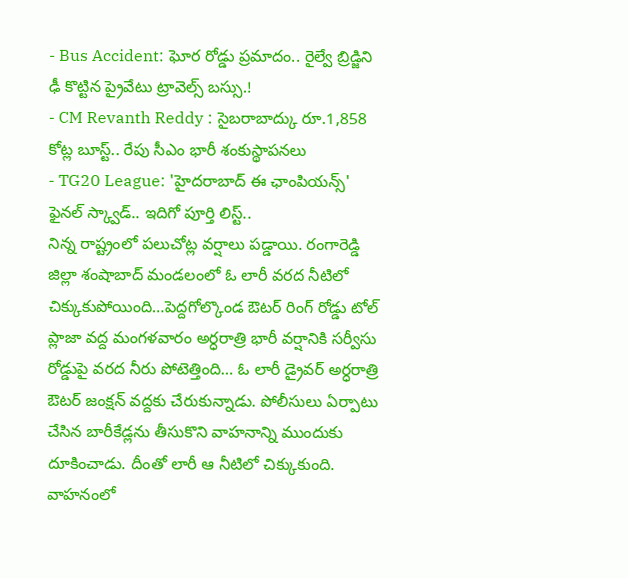- Bus Accident: ఘోర రోడ్డు ప్రమాదం.. రైల్వే బ్రిడ్జిని ఢీ కొట్టిన ప్రైవేటు ట్రావెల్స్ బస్సు.!
- CM Revanth Reddy : సైబరాబాద్కు రూ.1,858 కోట్ల బూస్ట్.. రేపు సీఎం భారీ శంకుస్థాపనలు
- TG20 League: 'హైదరాబాద్ ఈ ఛాంపియన్స్' ఫైనల్ స్క్వాడ్.. ఇదిగో పూర్తి లిస్ట్..
నిన్న రాష్ట్రంలో పలుచోట్ల వర్షాలు పడ్డాయి. రంగారెడ్డి జిల్లా శంషాబాద్ మండలంలో ఓ లారీ వరద నీటిలో చిక్కుకుపోయింది…పెద్దగోల్కొండ ఔటర్ రింగ్ రోడ్డు టోల్ ప్లాజా వద్ద మంగళవారం అర్ధరాత్రి భారీ వర్షానికి సర్వీసు రోడ్డుపై వరద నీరు పోటెత్తింది… ఓ లారీ డ్రైవర్ అర్ధరాత్రి ఔటర్ జంక్షన్ వద్దకు చేరుకున్నాడు. పోలీసులు ఏర్పాటు చేసిన బారీకేడ్లను తీసుకొని వాహనాన్ని ముందుకు దూకించాడు. దీంతో లారీ ఆ నీటిలో చిక్కుకుంది. వాహనంలో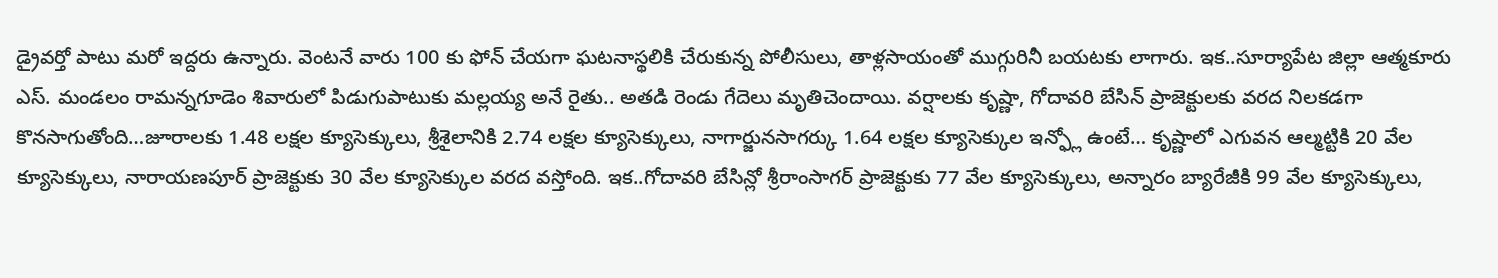డ్రైవర్తో పాటు మరో ఇద్దరు ఉన్నారు. వెంటనే వారు 100 కు ఫోన్ చేయగా ఘటనాస్థలికి చేరుకున్న పోలీసులు, తాళ్లసాయంతో ముగ్గురినీ బయటకు లాగారు. ఇక..సూర్యాపేట జిల్లా ఆత్మకూరు ఎస్. మండలం రామన్నగూడెం శివారులో పిడుగుపాటుకు మల్లయ్య అనే రైతు.. అతడి రెండు గేదెలు మృతిచెందాయి. వర్షాలకు కృష్ణా, గోదావరి బేసిన్ ప్రాజెక్టులకు వరద నిలకడగా కొనసాగుతోంది…జూరాలకు 1.48 లక్షల క్యూసెక్కులు, శ్రీశైలానికి 2.74 లక్షల క్యూసెక్కులు, నాగార్జునసాగర్కు 1.64 లక్షల క్యూసెక్కుల ఇన్ఫ్లో ఉంటే… కృష్ణాలో ఎగువన ఆల్మట్టికి 20 వేల క్యూసెక్కులు, నారాయణపూర్ ప్రాజెక్టుకు 30 వేల క్యూసెక్కుల వరద వస్తోంది. ఇక..గోదావరి బేసిన్లో శ్రీరాంసాగర్ ప్రాజెక్టుకు 77 వేల క్యూసెక్కులు, అన్నారం బ్యారేజీకి 99 వేల క్యూసెక్కులు,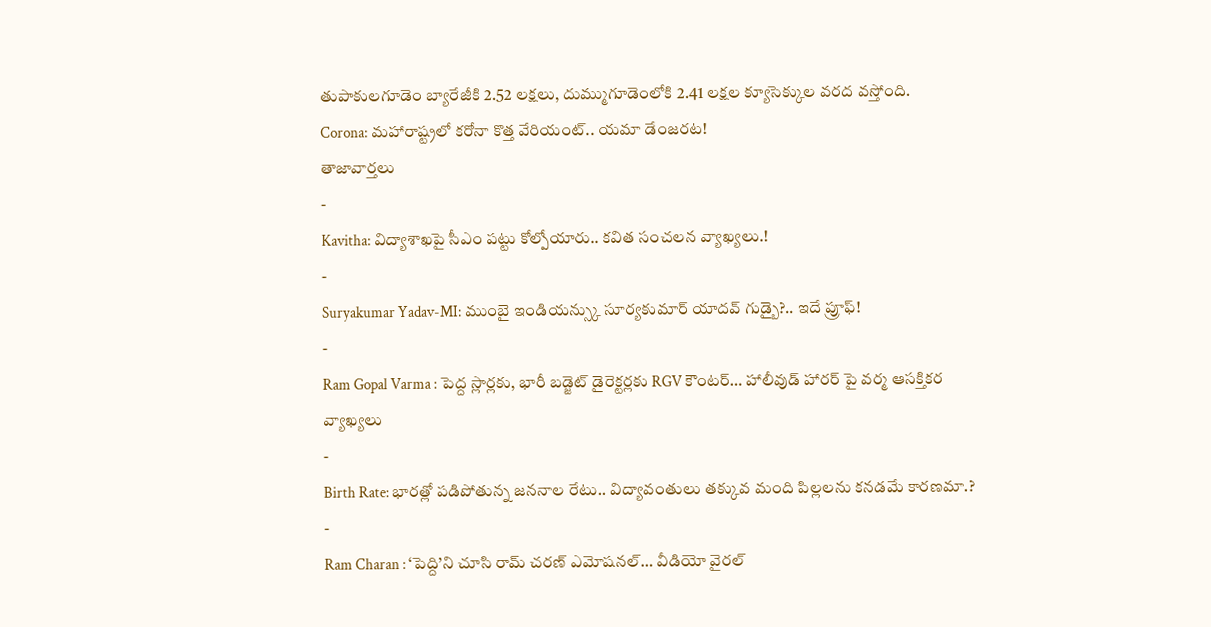తుపాకులగూడెం బ్యారేజీకి 2.52 లక్షలు, దుమ్ముగూడెంలోకి 2.41 లక్షల క్యూసెక్కుల వరద వస్తోంది.
Corona: మహారాష్ట్రలో కరోనా కొత్త వేరియంట్.. యమా డేంజరట!
తాజావార్తలు
-
Kavitha: విద్యాశాఖపై సీఎం పట్టు కోల్పోయారు.. కవిత సంచలన వ్యాఖ్యలు.!
-
Suryakumar Yadav-MI: ముంబై ఇండియన్స్కు సూర్యకుమార్ యాదవ్ గుడ్బై?.. ఇదే ప్రూఫ్!
-
Ram Gopal Varma : పెద్ద స్లార్లకు, భారీ బడ్జెట్ డైరెక్టర్లకు RGV కౌంటర్… హాలీవుడ్ హారర్ పై వర్మ ఆసక్తికర వ్యాఖ్యలు
-
Birth Rate: భారత్లో పడిపోతున్న జననాల రేటు.. విద్యావంతులు తక్కువ మంది పిల్లలను కనడమే కారణమా.?
-
Ram Charan : ‘పెద్ది’ని చూసి రామ్ చరణ్ ఎమోషనల్… వీడియో వైరల్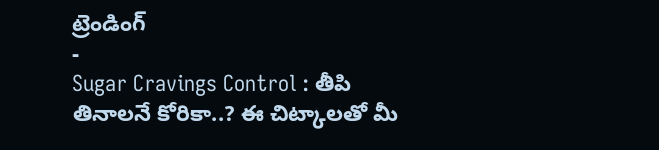ట్రెండింగ్
-
Sugar Cravings Control : తీపి తినాలనే కోరికా..? ఈ చిట్కాలతో మీ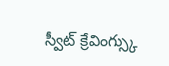స్వీట్ క్రేవింగ్స్కు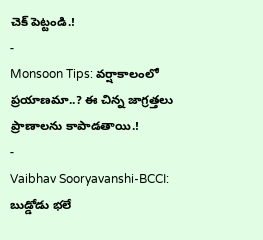చెక్ పెట్టండి.!
-
Monsoon Tips: వర్షాకాలంలో ప్రయాణమా..? ఈ చిన్న జాగ్రత్తలు ప్రాణాలను కాపాడతాయి.!
-
Vaibhav Sooryavanshi-BCCI: బుడ్డోడు భలే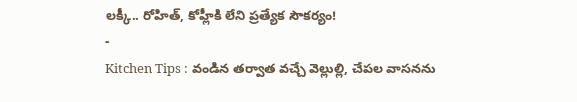లక్కీ.. రోహిత్, కోహ్లీకి లేని ప్రత్యేక సౌకర్యం!
-
Kitchen Tips : వండిన తర్వాత వచ్చే వెల్లుల్లి, చేపల వాసనను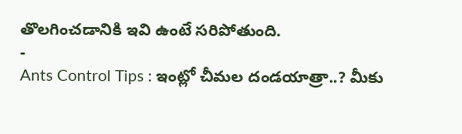తొలగించడానికి ఇవి ఉంటే సరిపోతుంది.
-
Ants Control Tips : ఇంట్లో చీమల దండయాత్రా..? మీకు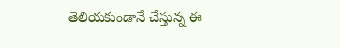తెలియకుండానే చేస్తున్న ఈ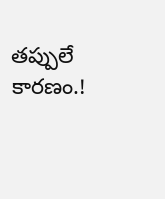తప్పులే కారణం.!